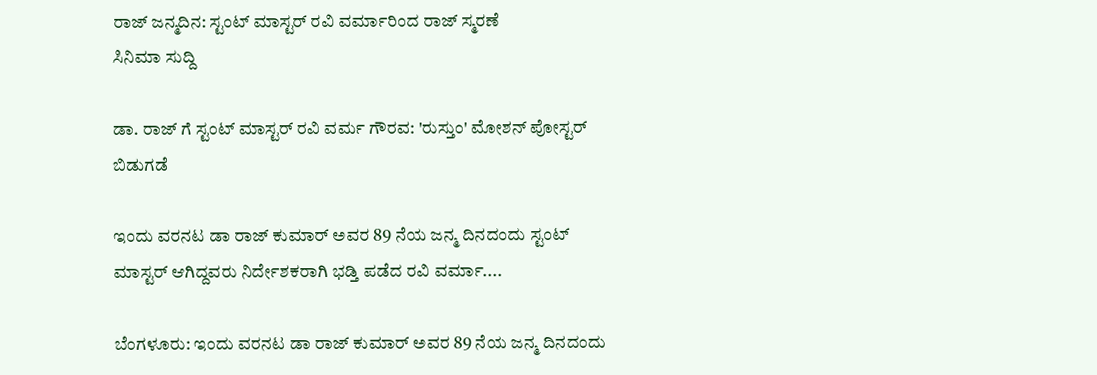ರಾಜ್ ಜನ್ಮದಿನ: ಸ್ಟಂಟ್ ಮಾಸ್ಟರ್ ರವಿ ವರ್ಮಾರಿಂದ ರಾಜ್ ಸ್ಮರಣೆ
ಸಿನಿಮಾ ಸುದ್ದಿ

ಡಾ. ರಾಜ್ ಗೆ ಸ್ಟಂಟ್ ಮಾಸ್ಟರ್ ರವಿ ವರ್ಮ ಗೌರವ: 'ರುಸ್ತುಂ' ಮೋಶನ್ ಪೋಸ್ಟರ್ ಬಿಡುಗಡೆ

ಇಂದು ವರನಟ ಡಾ ರಾಜ್ ಕುಮಾರ್ ಅವರ 89 ನೆಯ ಜನ್ಮ ದಿನದಂದು ಸ್ಟಂಟ್ ಮಾಸ್ಟರ್ ಆಗಿದ್ದವರು ನಿರ್ದೇಶಕರಾಗಿ ಭಡ್ತಿ ಪಡೆದ ರವಿ ವರ್ಮಾ....

ಬೆಂಗಳೂರು: ಇಂದು ವರನಟ ಡಾ ರಾಜ್ ಕುಮಾರ್ ಅವರ 89 ನೆಯ ಜನ್ಮ ದಿನದಂದು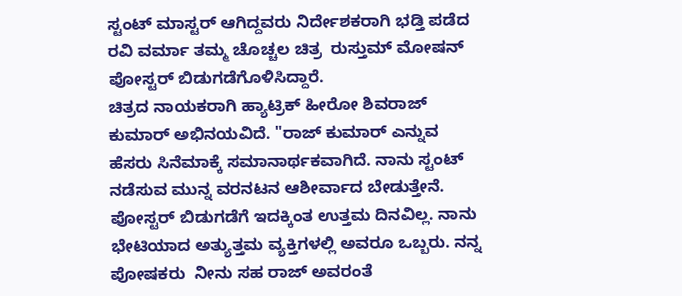ಸ್ಟಂಟ್ ಮಾಸ್ಟರ್ ಆಗಿದ್ದವರು ನಿರ್ದೇಶಕರಾಗಿ ಭಡ್ತಿ ಪಡೆದ ರವಿ ವರ್ಮಾ ತಮ್ಮ ಚೊಚ್ಚಲ ಚಿತ್ರ  ರುಸ್ತುಮ್ ಮೋಷನ್ ಪೋಸ್ಟರ್ ಬಿಡುಗಡೆಗೊಳಿಸಿದ್ದಾರೆ.
ಚಿತ್ರದ ನಾಯಕರಾಗಿ ಹ್ಯಾಟ್ರಿಕ್ ಹೀರೋ ಶಿವರಾಜ್ ಕುಮಾರ್ ಅಭಿನಯವಿದೆ. "ರಾಜ್ ಕುಮಾರ್ ಎನ್ನುವ ಹೆಸರು ಸಿನೆಮಾಕ್ಕೆ ಸಮಾನಾರ್ಥಕವಾಗಿದೆ. ನಾನು ಸ್ಟಂಟ್ ನಡೆಸುವ ಮುನ್ನ ವರನಟನ ಆಶೀರ್ವಾದ ಬೇಡುತ್ತೇನೆ. ಪೋಸ್ಟರ್ ಬಿಡುಗಡೆಗೆ ಇದಕ್ಕಿಂತ ಉತ್ತಮ ದಿನವಿಲ್ಲ. ನಾನು ಭೇಟಿಯಾದ ಅತ್ಯುತ್ತಮ ವ್ಯಕ್ತಿಗಳಲ್ಲಿ ಅವರೂ ಒಬ್ಬರು. ನನ್ನ ಪೋಷಕರು  ನೀನು ಸಹ ರಾಜ್ ಅವರಂತೆ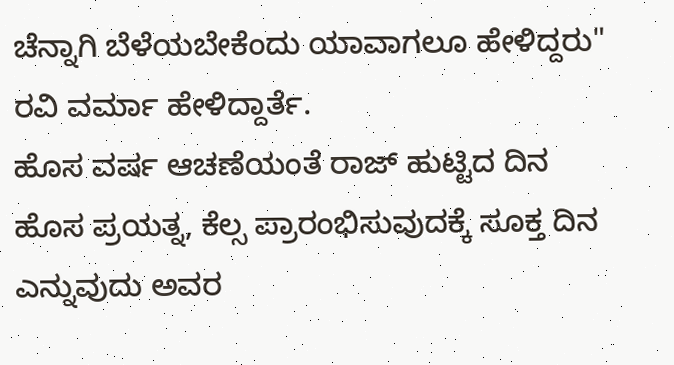ಚೆನ್ನಾಗಿ ಬೆಳೆಯಬೇಕೆಂದು ಯಾವಾಗಲೂ ಹೇಳಿದ್ದರು" ರವಿ ವರ್ಮಾ ಹೇಳಿದ್ದಾರ್ತೆ.
ಹೊಸ ವರ್ಷ ಆಚಣೆಯಂತೆ ರಾಜ್ ಹುಟ್ಟಿದ ದಿನ ಹೊಸ ಪ್ರಯತ್ನ, ಕೆಲ್ಸ ಪ್ರಾರಂಭಿಸುವುದಕ್ಕೆ ಸೂಕ್ತ ದಿನ ಎನ್ನುವುದು ಅವರ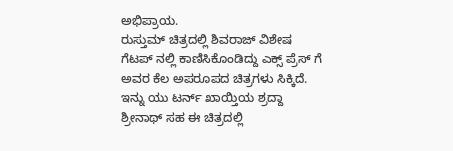ಅಭಿಪ್ರಾಯ.
ರುಸ್ತುಮ್ ಚಿತ್ರದಲ್ಲಿ ಶಿವರಾಜ್ ವಿಶೇಷ ಗೆಟಪ್ ನಲ್ಲಿ ಕಾಣಿಸಿಕೊಂಡಿದ್ದು ಎಕ್ಸ್ ಪ್ರೆಸ್ ಗೆ ಅವರ ಕೆಲ ಅಪರೂಪದ ಚಿತ್ರಗಳು ಸಿಕ್ಕಿದೆ. ಇನ್ನು ಯು ಟರ್ನ್ ಖಾಯ್ತಿಯ ಶ್ರದ್ದಾ ಶ್ರೀನಾಥ್ ಸಹ ಈ ಚಿತ್ರದಲ್ಲಿ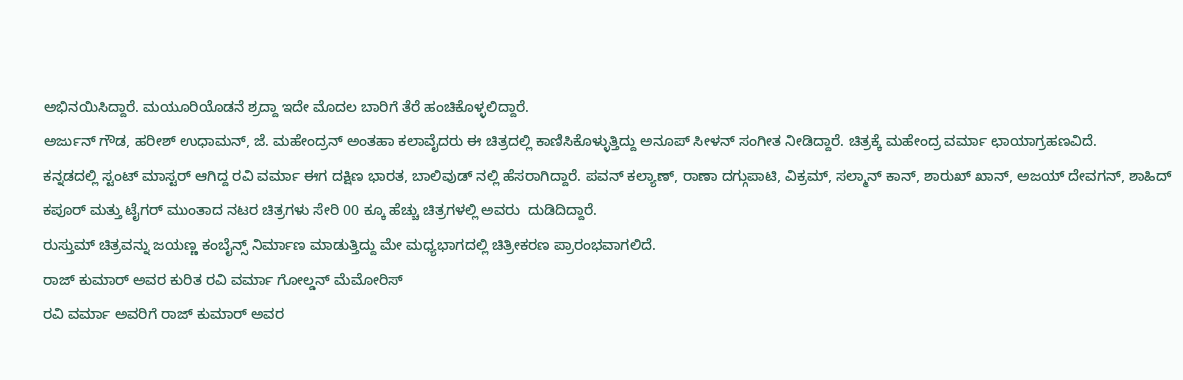ಅಭಿನಯಿಸಿದ್ದಾರೆ. ಮಯೂರಿಯೊಡನೆ ಶ್ರದ್ದಾ ಇದೇ ಮೊದಲ ಬಾರಿಗೆ ತೆರೆ ಹಂಚಿಕೊಳ್ಳಲಿದ್ದಾರೆ.
ಅರ್ಜುನ್ ಗೌಡ, ಹರೀಶ್ ಉಧಾಮನ್, ಜೆ. ಮಹೇಂದ್ರನ್ ಅಂತಹಾ ಕಲಾವೈದರು ಈ ಚಿತ್ರದಲ್ಲಿ ಕಾಣಿಸಿಕೊಳ್ಳುತ್ತಿದ್ದು ಅನೂಪ್ ಸೀಳನ್ ಸಂಗೀತ ನೀಡಿದ್ದಾರೆ. ಚಿತ್ರಕ್ಕೆ ಮಹೇಂದ್ರ ವರ್ಮಾ ಛಾಯಾಗ್ರಹಣವಿದೆ.
ಕನ್ನಡದಲ್ಲಿ ಸ್ಟಂಟ್ ಮಾಸ್ಟರ್ ಆಗಿದ್ದ ರವಿ ವರ್ಮಾ ಈಗ ದಕ್ಷಿಣ ಭಾರತ, ಬಾಲಿವುಡ್ ನಲ್ಲಿ ಹೆಸರಾಗಿದ್ದಾರೆ. ಪವನ್ ಕಲ್ಯಾಣ್, ರಾಣಾ ದಗ್ಗುಪಾಟಿ, ವಿಕ್ರಮ್, ಸಲ್ಮಾನ್ ಕಾನ್, ಶಾರುಖ್ ಖಾನ್, ಅಜಯ್ ದೇವಗನ್, ಶಾಹಿದ್ ಕಪೂರ್ ಮತ್ತು ಟೈಗರ್ ಮುಂತಾದ ನಟರ ಚಿತ್ರಗಳು ಸೇರಿ 00 ಕ್ಕೂ ಹೆಚ್ಚು ಚಿತ್ರಗಳಲ್ಲಿ ಅವರು  ದುಡಿದಿದ್ದಾರೆ.
ರುಸ್ತುಮ್ ಚಿತ್ರವನ್ನು ಜಯಣ್ಣ ಕಂಬೈನ್ಸ್ ನಿರ್ಮಾಣ ಮಾಡುತ್ತಿದ್ದು ಮೇ ಮಧ್ಯಭಾಗದಲ್ಲಿ ಚಿತ್ರೀಕರಣ ಪ್ರಾರಂಭವಾಗಲಿದೆ.
ರಾಜ್ ಕುಮಾರ್ ಅವರ ಕುರಿತ ರವಿ ವರ್ಮಾ ಗೋಲ್ಡನ್ ಮೆಮೋರಿಸ್
ರವಿ ವರ್ಮಾ ಅವರಿಗೆ ರಾಜ್ ಕುಮಾರ್ ಅವರ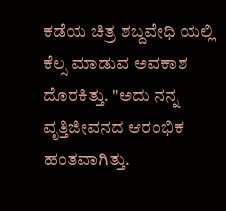ಕಡೆಯ ಚಿತ್ರ ಶಬ್ದವೇಧಿ ಯಲ್ಲಿ ಕೆಲ್ಸ ಮಾಡುವ ಅವಕಾಶ ದೊರಕಿತ್ತು. "ಅದು ನನ್ನ ವೃತ್ತಿಜೀವನದ ಆರಂಭಿಕ ಹಂತವಾಗಿತ್ತು.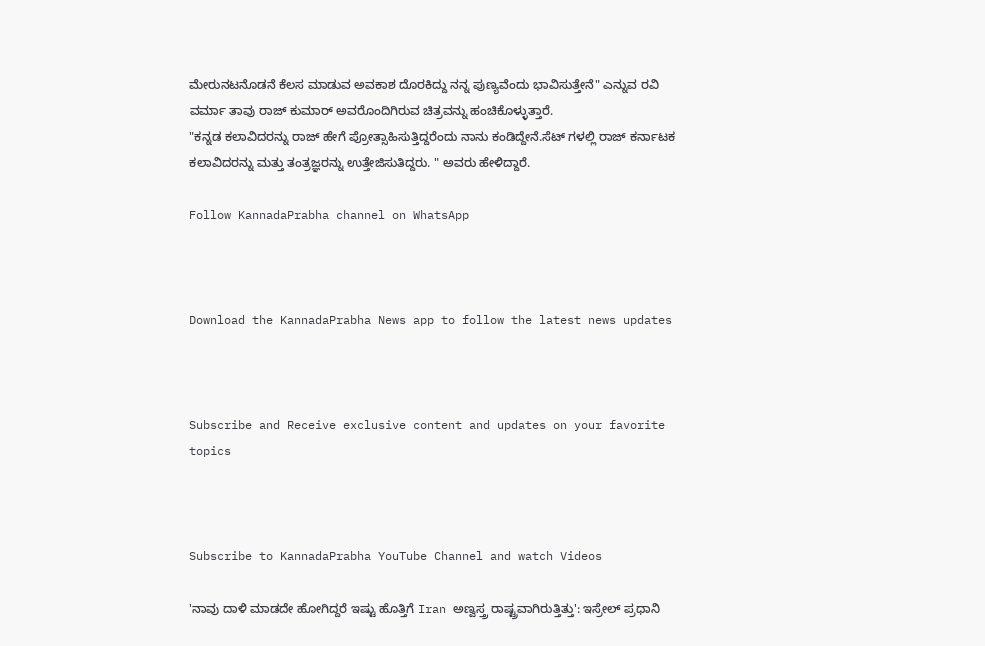ಮೇರುನಟನೊಡನೆ ಕೆಲಸ ಮಾಡುವ ಅವಕಾಶ ದೊರಕಿದ್ದು ನನ್ನ ಪುಣ್ಯವೆಂದು ಭಾವಿಸುತ್ತೇನೆ" ಎನ್ನುವ ರವಿ ವರ್ಮಾ ತಾವು ರಾಜ್ ಕುಮಾರ್ ಅವರೊಂದಿಗಿರುವ ಚಿತ್ರವನ್ನು ಹಂಚಿಕೊಳ್ಳುತ್ತಾರೆ.
"ಕನ್ನಡ ಕಲಾವಿದರನ್ನು ರಾಜ್ ಹೇಗೆ ಪ್ರೋತ್ಸಾಹಿಸುತ್ತಿದ್ದರೆಂದು ನಾನು ಕಂಡಿದ್ದೇನೆ.ಸೆಟ್ ಗಳಲ್ಲಿ ರಾಜ್ ಕರ್ನಾಟಕ ಕಲಾವಿದರನ್ನು ಮತ್ತು ತಂತ್ರಜ್ಞರನ್ನು ಉತ್ತೇಜಿಸುತಿದ್ದರು. " ಅವರು ಹೇಳಿದ್ದಾರೆ.

Follow KannadaPrabha channel on WhatsApp



Download the KannadaPrabha News app to follow the latest news updates



Subscribe and Receive exclusive content and updates on your favorite topics



Subscribe to KannadaPrabha YouTube Channel and watch Videos

'ನಾವು ದಾಳಿ ಮಾಡದೇ ಹೋಗಿದ್ದರೆ ಇಷ್ಟು ಹೊತ್ತಿಗೆ Iran ಅಣ್ವಸ್ತ್ರ ರಾಷ್ಟ್ರವಾಗಿರುತ್ತಿತ್ತು': ಇಸ್ರೇಲ್ ಪ್ರಧಾನಿ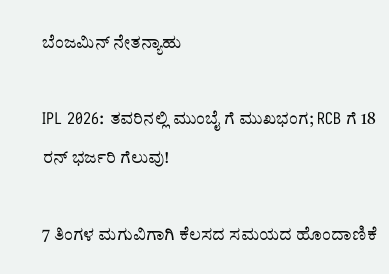ಬೆಂಜಮಿನ್ ನೇತನ್ಯಾಹು

IPL 2026: ತವರಿನಲ್ಲಿ ಮುಂಬೈ ಗೆ ಮುಖಭಂಗ; RCB ಗೆ 18 ರನ್ ಭರ್ಜರಿ ಗೆಲುವು!

7 ತಿಂಗಳ ಮಗುವಿಗಾಗಿ ಕೆಲಸದ ಸಮಯದ ಹೊಂದಾಣಿಕೆ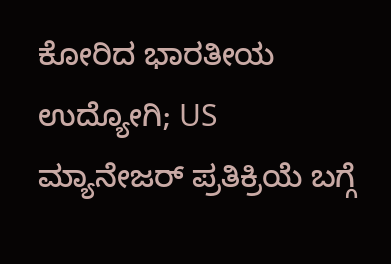ಕೋರಿದ ಭಾರತೀಯ ಉದ್ಯೋಗಿ; US ಮ್ಯಾನೇಜರ್ ಪ್ರತಿಕ್ರಿಯೆ ಬಗ್ಗೆ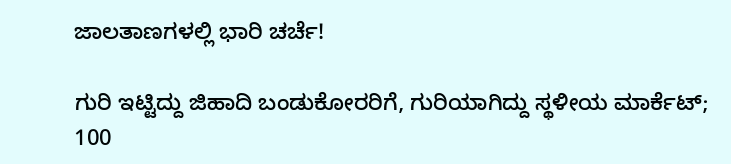ಜಾಲತಾಣಗಳಲ್ಲಿ ಭಾರಿ ಚರ್ಚೆ!

ಗುರಿ ಇಟ್ಟಿದ್ದು ಜಿಹಾದಿ ಬಂಡುಕೋರರಿಗೆ, ಗುರಿಯಾಗಿದ್ದು ಸ್ಥಳೀಯ ಮಾರ್ಕೆಟ್; 100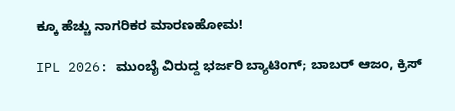ಕ್ಕೂ ಹೆಚ್ಚು ನಾಗರಿಕರ ಮಾರಣಹೋಮ!

IPL 2026: ಮುಂಬೈ ವಿರುದ್ದ ಭರ್ಜರಿ ಬ್ಯಾಟಿಂಗ್; ಬಾಬರ್ ಆಜಂ, ಕ್ರಿಸ್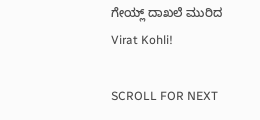ಗೇಯ್ಲ್ ದಾಖಲೆ ಮುರಿದ Virat Kohli!

SCROLL FOR NEXT